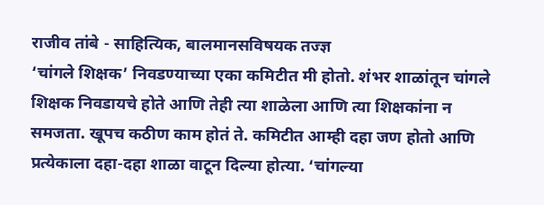राजीव तांबे - साहित्यिक, बालमानसविषयक तज्ज्ञ
‘चांगले शिक्षक’ निवडण्याच्या एका कमिटीत मी होतो. शंभर शाळांतून चांगले शिक्षक निवडायचे होते आणि तेही त्या शाळेला आणि त्या शिक्षकांना न समजता. खूपच कठीण काम होतं ते. कमिटीत आम्ही दहा जण होतो आणि प्रत्येकाला दहा-दहा शाळा वाटून दिल्या होत्या. ‘चांगल्या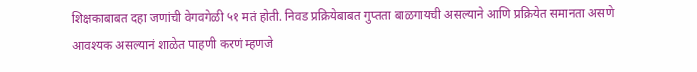शिक्षकाबाबत दहा जणांची वेगवगेळी ५१ मतं होती. निवड प्रक्रियेबाबत गुप्तता बाळगायची असल्याने आणि प्रक्रियेत समानता असणे आवश्यक असल्यानं शाळेत पाहणी करणं म्हणजे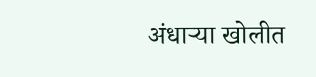अंधाऱ्या खोलीत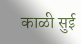काळी सुई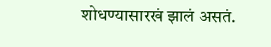शोधण्यासारखं झालं असतं.